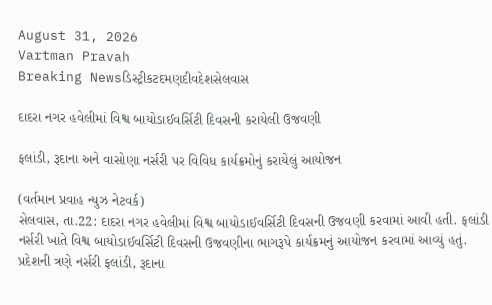August 31, 2026
Vartman Pravah
Breaking Newsડિસ્ટ્રીકટદમણદીવદેશસેલવાસ

દાદરા નગર હવેલીમાં વિશ્વ બાયોડાઈવર્સિટી દિવસની કરાયેલી ઉજવણી

ફલાંડી, રૂદાના અને વાસોણા નર્સરી પર વિવિધ કાર્યક્રમોનું કરાયેલું આયોજન

(વર્તમાન પ્રવાહ ન્‍યુઝ નેટવર્ક)
સેલવાસ, તા.22: દાદરા નગર હવેલીમાં વિશ્વ બાયોડાઈવર્સિટી દિવસની ઉજવણી કરવામાં આવી હતી. ફલાંડી નર્સરી ખાતે વિશ્વ બાયોડાઈવર્સિટી દિવસની ઉજવણીના ભાગરૂપે કાર્યક્રમનું આયોજન કરવામાં આવ્‍યું હતું. પ્રદેશની ત્રણે નર્સરી ફલાંડી, રૂદાના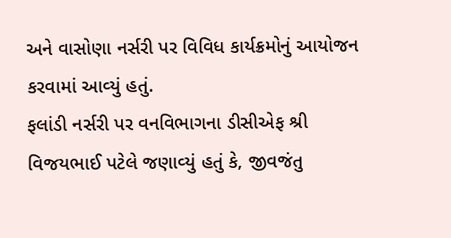અને વાસોણા નર્સરી પર વિવિધ કાર્યક્રમોનું આયોજન કરવામાં આવ્‍યું હતું.
ફલાંડી નર્સરી પર વનવિભાગના ડીસીએફ શ્રી વિજયભાઈ પટેલે જણાવ્‍યું હતું કે, જીવજંતુ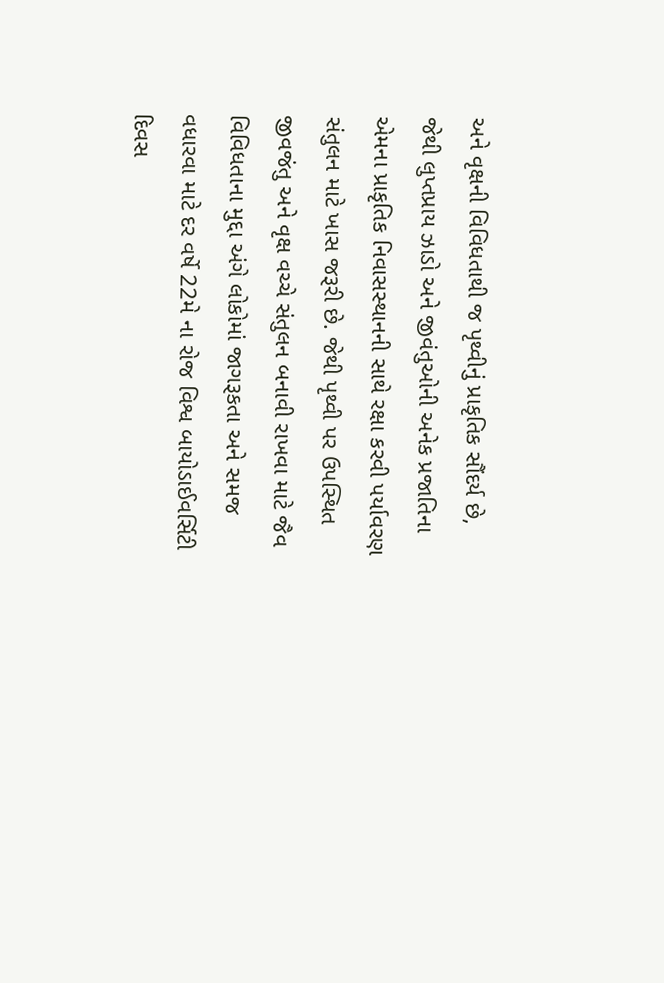અને વૃક્ષની વિવિધતાથી જ પૃથ્‍વીનું પ્રાકૃતિક સૌંદર્ય છે, જેથી લુપ્તપ્રાય ઝાડો અને જીવંતુઓની અનેક પ્રજાતિના એમના પ્રાકૃતિક નિવાસસ્‍થાનની સાથે રક્ષા કરવી પર્યાવરણ સંતુલન માટે ખાસ જરૂરી છે. જેથી પૃથ્‍વી પર ઉપસ્‍થિત જીવજંતુ અને વૃક્ષ વચ્‍ચે સંતુલન બનાવી રાખવા માટે જૈવ વિવિધતાના મુદ્દા અંગે લોકોમાં જાગરૂકતા અને સમજ વધારવા માટે દર વર્ષે 22મે ના રોજ વિશ્વ બાયોડાઈવર્સિટી દિવસ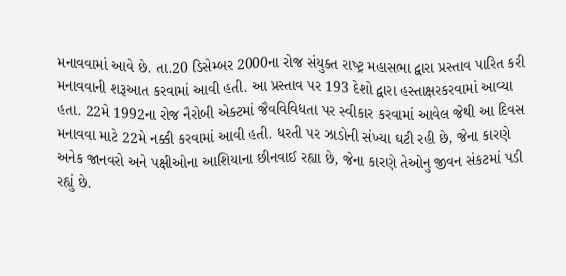મનાવવામાં આવે છે. તા.20 ડિસેમ્‍બર 2000ના રોજ સંયુક્‍ત રાષ્‍ટ્ર મહાસભા દ્વારા પ્રસ્‍તાવ પારિત કરી મનાવવાની શરૂઆત કરવામાં આવી હતી. આ પ્રસ્‍તાવ પર 193 દેશો દ્વારા હસ્‍તાક્ષરકરવામાં આવ્‍યા હતા. 22મે 1992ના રોજ નૈરોબી એક્‍ટમાં જૈવવિવિધતા પર સ્‍વીકાર કરવામાં આવેલ જેથી આ દિવસ મનાવવા માટે 22મે નક્કી કરવામાં આવી હતી. ધરતી પર ઝાડોની સંખ્‍યા ઘટી રહી છે, જેના કારણે અનેક જાનવરો અને પક્ષીઓના આશિયાના છીનવાઈ રહ્યા છે, જેના કારણે તેઓનુ જીવન સંકટમાં પડી રહ્યું છે.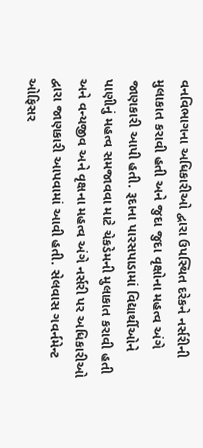વનવિભાગના અધિકારીઓ દ્વારા ઉપસ્‍થિત દરેકને નર્સરીની મુલાકાત કરાવી હતી અને જુદા જુદા વૃક્ષોના મહત્‍વ અંગે જાણકારી આપી હતી. રૂદાના પારસપાડામાં વિદ્યાર્થીઓને પાણીનું મહત્‍વ સમજાવવા માટે ચેકડેમની મુલાકાત કરાવી હતી અને વન્‍યજીવ અને વૃક્ષના મહત્‍વ અંગે નર્સરી પર અધિકારીઓ દ્વારા જાણકારી આપવામાં આવી હતી. સેલવાસ ગવર્નમેન્‍ટ ઓફિસર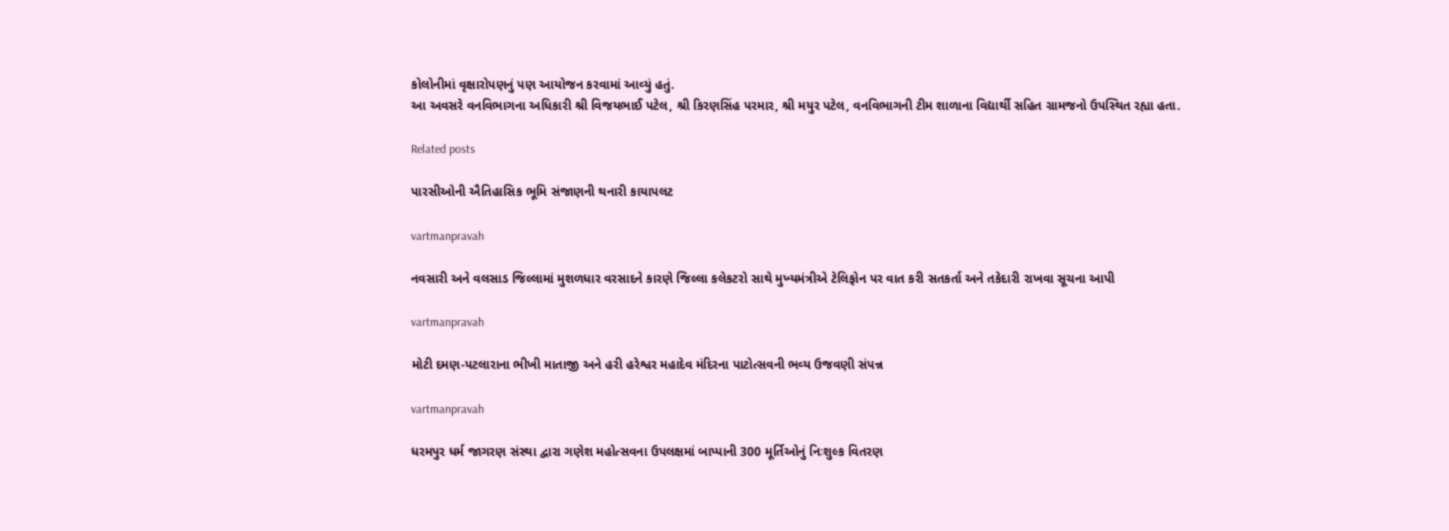કોલોનીમાં વૃક્ષારોપણનું પણ આયોજન કરવામાં આવ્‍યું હતું.
આ અવસરે વનવિભાગના અધિકારી શ્રી વિજયભાઈ પટેલ, શ્રી કિરણસિંહ પરમાર, શ્રી મયુર પટેલ, વનવિભાગની ટીમ શાળાના વિદ્યાર્થી સહિત ગ્રામજનો ઉપસ્‍થિત રહ્યા હતા.

Related posts

પારસીઓની ઐતિહાસિક ભૂમિ સંજાણની થનારી કાયાપલટ

vartmanpravah

નવસારી અને વલસાડ જિલ્લામાં મુશળધાર વરસાદને કારણે જિલ્લા કલેકટરો સાથે મુખ્‍યમંત્રીએ ટેલિફોન પર વાત કરી સતકર્તા અને તકેદારી રાખવા સૂચના આપી

vartmanpravah

મોટી દમણ-પટલારાના ભીખી માતાજી અને હરી હરેશ્વર મહાદેવ મંદિરના પાટોત્‍સવની ભવ્‍ય ઉજવણી સંપન્ન

vartmanpravah

ધરમપુર ધર્મ જાગરણ સંસ્‍થા દ્વારા ગણેશ મહોત્‍સવના ઉપલક્ષમાં બાપ્‍પાની 300 મૂર્તિઓનું નિઃશુલ્‍ક વિતરણ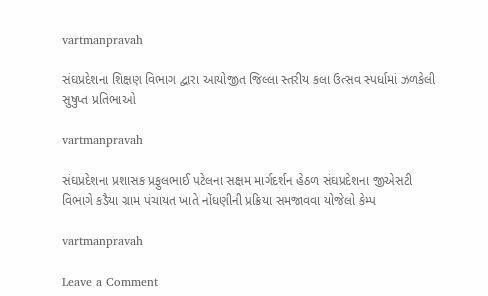vartmanpravah

સંઘપ્રદેશના શિક્ષણ વિભાગ દ્વારા આયોજીત જિલ્લા સ્‍તરીય કલા ઉત્‍સવ સ્‍પર્ધામાં ઝળકેલી સુષુપ્ત પ્રતિભાઓ

vartmanpravah

સંઘપ્રદેશના પ્રશાસક પ્રફુલભાઈ પટેલના સક્ષમ માર્ગદર્શન હેઠળ સંઘપ્રદેશના જીએસટી વિભાગે કડૈયા ગ્રામ પંચાયત ખાતે નોંધણીની પ્રક્રિયા સમજાવવા યોજેલો કેમ્‍પ

vartmanpravah

Leave a Comment